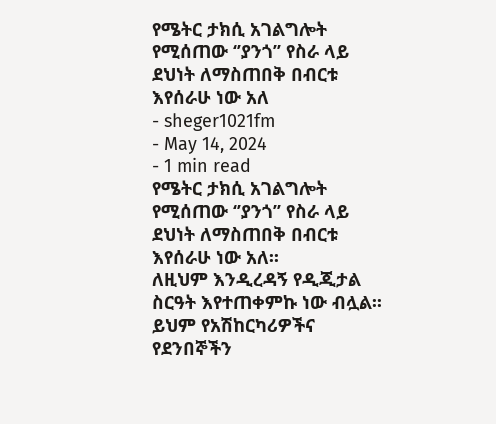የሜትር ታክሲ አገልግሎት የሚሰጠው ‘’ያንጎ’’ የስራ ላይ ደህነት ለማስጠበቅ በብርቱ እየሰራሁ ነው አለ
- sheger1021fm
- May 14, 2024
- 1 min read
የሜትር ታክሲ አገልግሎት የሚሰጠው ‘’ያንጎ’’ የስራ ላይ ደህነት ለማስጠበቅ በብርቱ እየሰራሁ ነው አለ፡፡
ለዚህም እንዲረዳኝ የዲጂታል ስርዓት እየተጠቀምኩ ነው ብሏል፡፡
ይህም የአሽከርካሪዎችና የደንበኞችን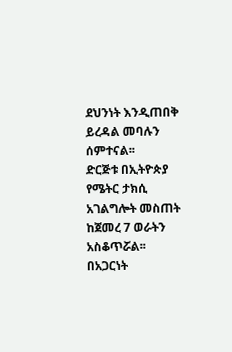ደህንነት እንዲጠበቅ ይረዳል መባሉን ሰምተናል፡፡
ድርጅቱ በኢትዮጵያ የሜትር ታክሲ አገልግሎት መስጠት ከጀመረ 7 ወራትን አስቆጥሯል፡፡
በአጋርነት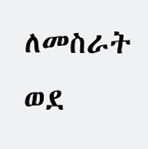ለመስራት ወደ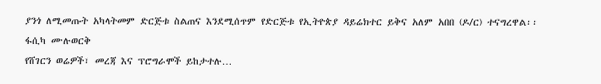ያንጎ ለሚመጡት አካላትመም ድርጅቱ ስልጠና እንደሚሰጥም የድርጅቱ የኢትዮጵያ ዳይሬክተር ይቅና አለም አበበ (ዶ/ር) ተናግረዋል፡፡
ፋሲካ ሙሉወርቅ
የሸገርን ወሬዎች፣ መረጃ እና ፕሮግራሞች ይከታተሉ…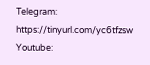Telegram: https://tinyurl.com/yc6tfzsw
Youtube: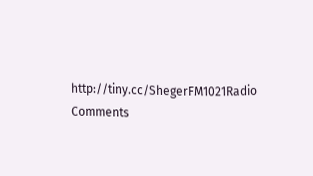http://tiny.cc/ShegerFM1021Radio
Comments